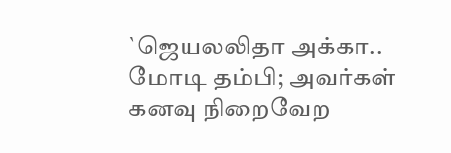`ஜெயலலிதா அக்கா.. மோடி தம்பி; அவர்கள் கனவு நிறைவேற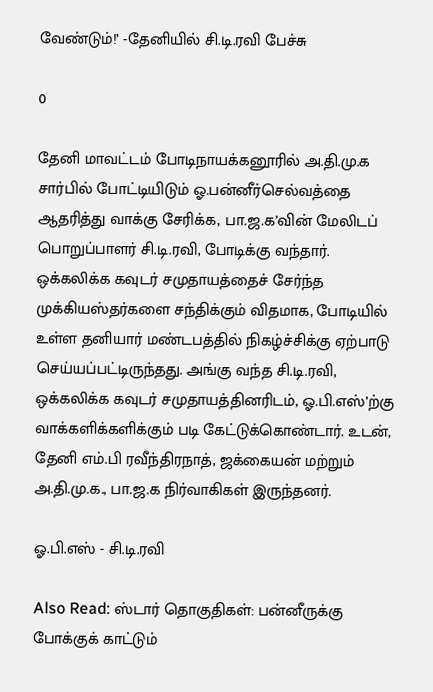வேண்டும்!’ -தேனியில் சி.டி.ரவி பேச்சு

0

தேனி மாவட்டம் போடிநாயக்கனூரில் அ.தி.மு.க சார்பில் போட்டியிடும் ஓ.பன்னீர்செல்வத்தை ஆதரித்து வாக்கு சேரிக்க, பா.ஜ.க’வின் மேலிடப் பொறுப்பாளர் சி.டி.ரவி, போடிக்கு வந்தார். ஒக்கலிக்க கவுடர் சமுதாயத்தைச் சேர்ந்த முக்கியஸ்தர்களை சந்திக்கும் விதமாக, போடியில் உள்ள தனியார் மண்டபத்தில் நிகழ்ச்சிக்கு ஏற்பாடு செய்யப்பட்டிருந்தது. அங்கு வந்த சி.டி.ரவி, ஒக்கலிக்க கவுடர் சமுதாயத்தினரிடம், ஓ.பி.எஸ்’ற்கு வாக்களிக்களிக்கும் படி கேட்டுக்கொண்டார். உடன், தேனி எம்.பி ரவீந்திரநாத், ஜக்கையன் மற்றும் அ.தி.மு.க., பா.ஜ.க நிர்வாகிகள் இருந்தனர்.

ஓ.பி.எஸ் - சி.டி.ரவி

Also Read: ஸ்டார் தொகுதிகள்: பன்னீருக்கு போக்குக் காட்டும்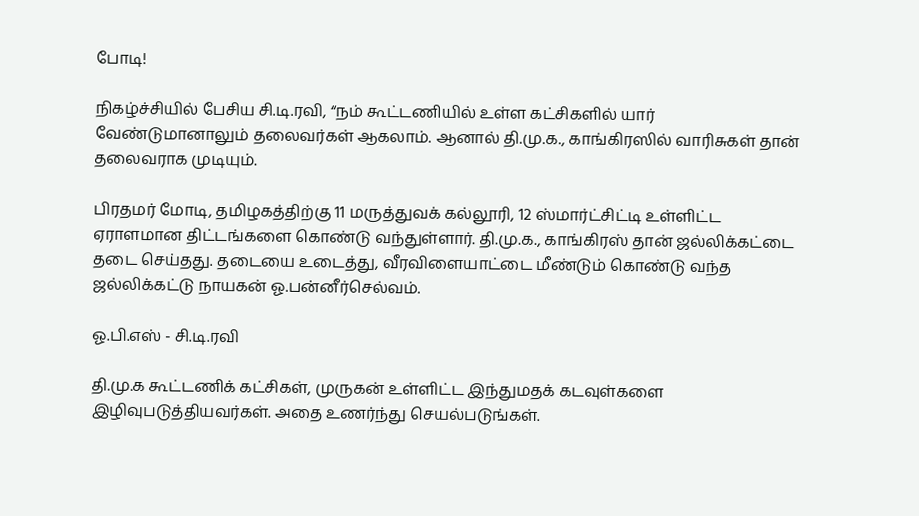போடி!

நிகழ்ச்சியில் பேசிய சி.டி.ரவி, “நம் கூட்டணியில் உள்ள கட்சிகளில் யார் வேண்டுமானாலும் தலைவர்கள் ஆகலாம். ஆனால் தி.மு.க., காங்கிரஸில் வாரிசுகள் தான் தலைவராக முடியும்.

பிரதமர் மோடி, தமிழகத்திற்கு 11 மருத்துவக் கல்லூரி, 12 ஸ்மார்ட்சிட்டி உள்ளிட்ட ஏராளமான திட்டங்களை கொண்டு வந்துள்ளார். தி.மு.க., காங்கிரஸ் தான் ஜல்லிக்கட்டை தடை செய்தது. தடையை உடைத்து, வீரவிளையாட்டை மீண்டும் கொண்டு வந்த ஜல்லிக்கட்டு நாயகன் ஓ.பன்னீர்செல்வம்.

ஓ.பி.எஸ் - சி.டி.ரவி

தி.மு.க கூட்டணிக் கட்சிகள், முருகன் உள்ளிட்ட இந்துமதக் கடவுள்களை இழிவுபடுத்தியவர்கள். அதை உணர்ந்து செயல்படுங்கள்.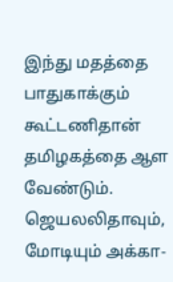இந்து மதத்தை பாதுகாக்கும் கூட்டணிதான் தமிழகத்தை ஆள வேண்டும். ஜெயலலிதாவும், மோடியும் அக்கா-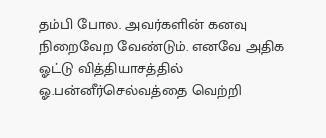தம்பி போல. அவர்களின் கனவு நிறைவேற வேண்டும். எனவே அதிக ஓட்டு வித்தியாசத்தில் ஓ.பன்னீர்செல்வத்தை வெற்றி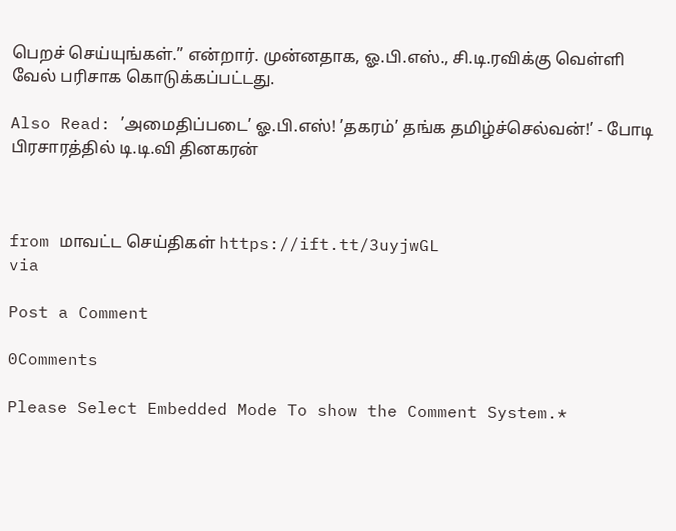பெறச் செய்யுங்கள்.” என்றார். முன்னதாக, ஓ.பி.எஸ்., சி.டி.ரவிக்கு வெள்ளி வேல் பரிசாக கொடுக்கப்பட்டது.

Also Read: ’அமைதிப்படை’ ஓ.பி.எஸ்! ’தகரம்’ தங்க தமிழ்ச்செல்வன்!’ - போடி பிரசாரத்தில் டி.டி.வி தினகரன்



from மாவட்ட செய்திகள் https://ift.tt/3uyjwGL
via

Post a Comment

0Comments

Please Select Embedded Mode To show the Comment System.*